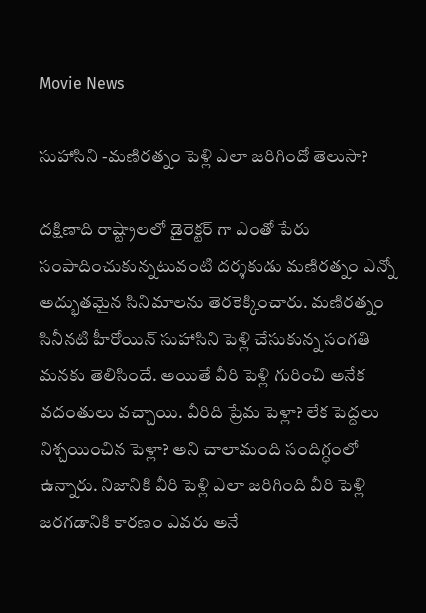Movie News

సుహాసిని -మణిరత్నం పెళ్లి ఎలా జరిగిందో తెలుసా?

దక్షిణాది రాష్ట్రాలలో డైరెక్టర్ గా ఎంతో పేరు సంపాదించుకున్నటువంటి దర్శకుడు మణిరత్నం ఎన్నో అద్భుతమైన సినిమాలను తెరకెక్కించారు. మణిరత్నం సినీనటి హీరోయిన్ సుహాసిని పెళ్లి చేసుకున్న సంగతి మనకు తెలిసిందే. అయితే వీరి పెళ్లి గురించి అనేక వదంతులు వచ్చాయి. వీరిది ప్రేమ పెళ్లా? లేక పెద్దలు నిశ్చయించిన పెళ్లా? అని చాలామంది సందిగ్ధంలో ఉన్నారు. నిజానికి వీరి పెళ్లి ఎలా జరిగింది వీరి పెళ్లి జరగడానికి కారణం ఎవరు అనే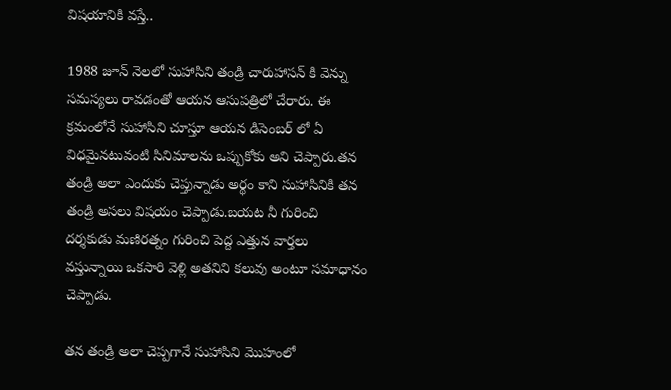విషయానికి వస్తే..

1988 జూన్ నెలలో సుహాసిని తండ్రి చారుహాసన్ కి వెన్ను సమస్యలు రావడంతో ఆయన ఆసుపత్రిలో చేరారు. ఈ క్రమంలోనే సుహాసిని చూస్తూ ఆయన డిసెంబర్ లో ఏ విధమైనటువంటి సినిమాలను ఒప్పుకోకు అని చెప్పారు.తన తండ్రి అలా ఎందుకు చెప్తున్నాడు అర్థం కాని సుహాసినికి తన తండ్రి అసలు విషయం చెప్పాడు.బయట నీ గురించి దర్శకుడు మణిరత్నం గురించి పెద్ద ఎత్తున వార్తలు వస్తున్నాయి ఒకసారి వెళ్లి అతనిని కలువు అంటూ సమాధానం చెప్పాడు.

తన తండ్రి అలా చెప్పగానే సుహాసిని మొహంలో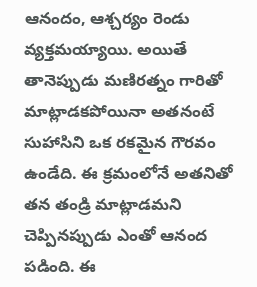ఆనందం, ఆశ్చర్యం రెండు వ్యక్తమయ్యాయి. అయితే తానెప్పుడు మణిరత్నం గారితో మాట్లాడకపోయినా అతనంటే సుహాసిని ఒక రకమైన గౌరవం ఉండేది. ఈ క్రమంలోనే అతనితో తన తండ్రి మాట్లాడమని చెప్పినప్పుడు ఎంతో ఆనంద పడింది. ఈ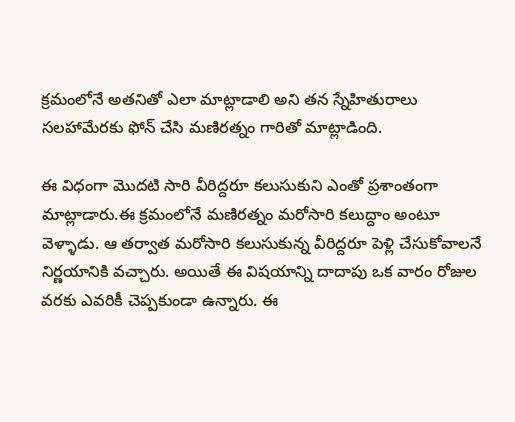క్రమంలోనే అతనితో ఎలా మాట్లాడాలి అని తన స్నేహితురాలు సలహామేరకు ఫోన్ చేసి మణిరత్నం గారితో మాట్లాడింది.

ఈ విధంగా మొదటి సారి వీరిద్దరూ కలుసుకుని ఎంతో ప్రశాంతంగా మాట్లాడారు.ఈ క్రమంలోనే మణిరత్నం మరోసారి కలుద్దాం అంటూ వెళ్ళాడు. ఆ తర్వాత మరోసారి కలుసుకున్న వీరిద్దరూ పెళ్లి చేసుకోవాలనే నిర్ణయానికి వచ్చారు. అయితే ఈ విషయాన్ని దాదాపు ఒక వారం రోజుల వరకు ఎవరికీ చెప్పకుండా ఉన్నారు. ఈ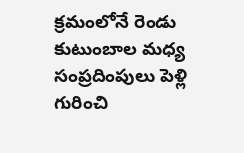క్రమంలోనే రెండు కుటుంబాల మధ్య సంప్రదింపులు పెళ్లి గురించి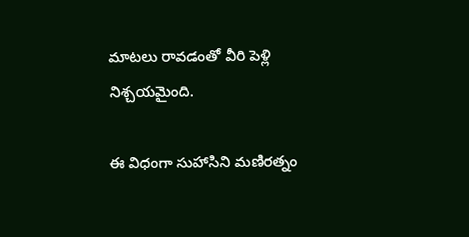మాటలు రావడంతో వీరి పెళ్లి నిశ్చయమైంది.

ఈ విధంగా సుహాసిని మణిరత్నం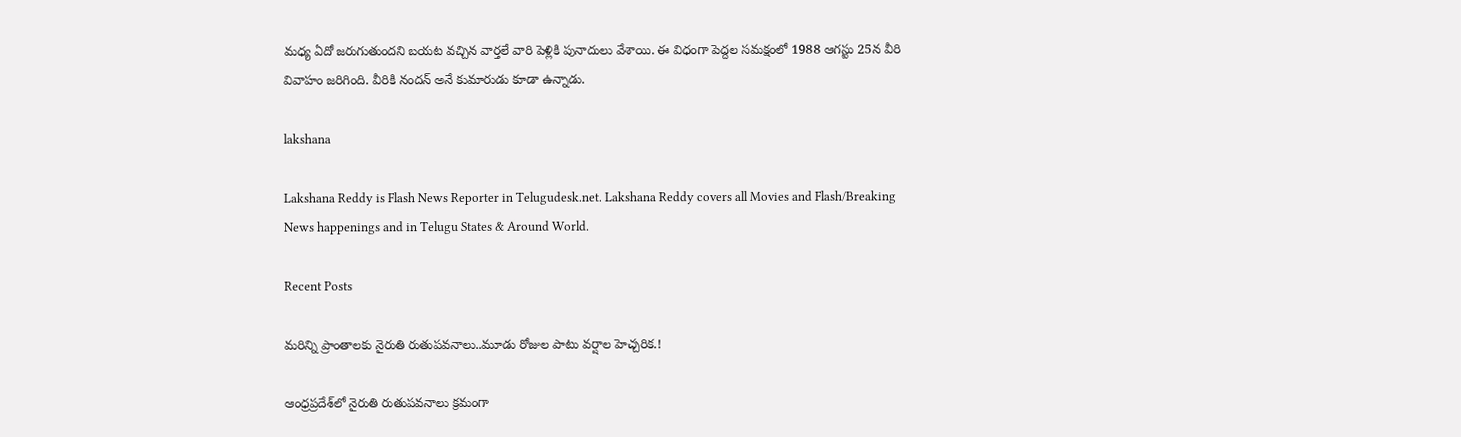మధ్య ఏదో జరుగుతుందని బయట వచ్చిన వార్తలే వారి పెళ్లికి పునాదులు వేశాయి. ఈ విధంగా పెద్దల సమక్షంలో 1988 ఆగస్టు 25న వీరి వివాహం జరిగింది. వీరికి నందన్ అనే కుమారుడు కూడా ఉన్నాడు.

lakshana

Lakshana Reddy is Flash News Reporter in Telugudesk.net. Lakshana Reddy covers all Movies and Flash/Breaking News happenings and in Telugu States & Around World.

Recent Posts

మరిన్ని ప్రాంతాలకు నైరుతి రుతుపవనాలు..మూడు రోజుల పాటు వర్షాల హెచ్చరిక.!

ఆంధ్రప్రదేశ్‌లో నైరుతి రుతుపవనాలు క్రమంగా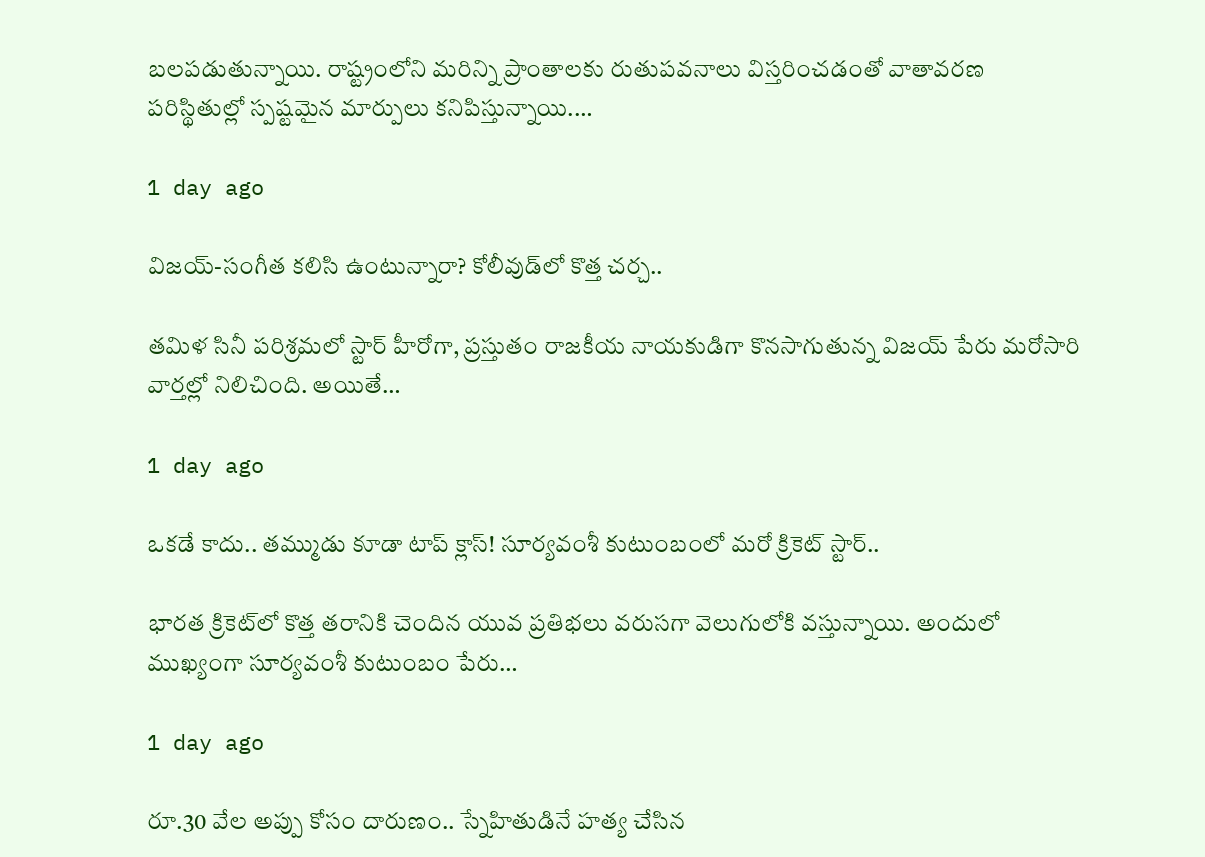బలపడుతున్నాయి. రాష్ట్రంలోని మరిన్ని ప్రాంతాలకు రుతుపవనాలు విస్తరించడంతో వాతావరణ పరిస్థితుల్లో స్పష్టమైన మార్పులు కనిపిస్తున్నాయి.…

1 day ago

విజయ్-సంగీత కలిసి ఉంటున్నారా? కోలీవుడ్‌లో కొత్త చర్చ..

తమిళ సినీ పరిశ్రమలో స్టార్ హీరోగా, ప్రస్తుతం రాజకీయ నాయకుడిగా కొనసాగుతున్న విజయ్ పేరు మరోసారి వార్తల్లో నిలిచింది. అయితే…

1 day ago

ఒకడే కాదు.. తమ్ముడు కూడా టాప్ క్లాస్! సూర్యవంశీ కుటుంబంలో మరో క్రికెట్ స్టార్..

భారత క్రికెట్‌లో కొత్త తరానికి చెందిన యువ ప్రతిభలు వరుసగా వెలుగులోకి వస్తున్నాయి. అందులో ముఖ్యంగా సూర్యవంశీ కుటుంబం పేరు…

1 day ago

రూ.30 వేల అప్పు కోసం దారుణం.. స్నేహితుడినే హత్య చేసిన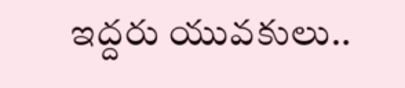ఇద్దరు యువకులు..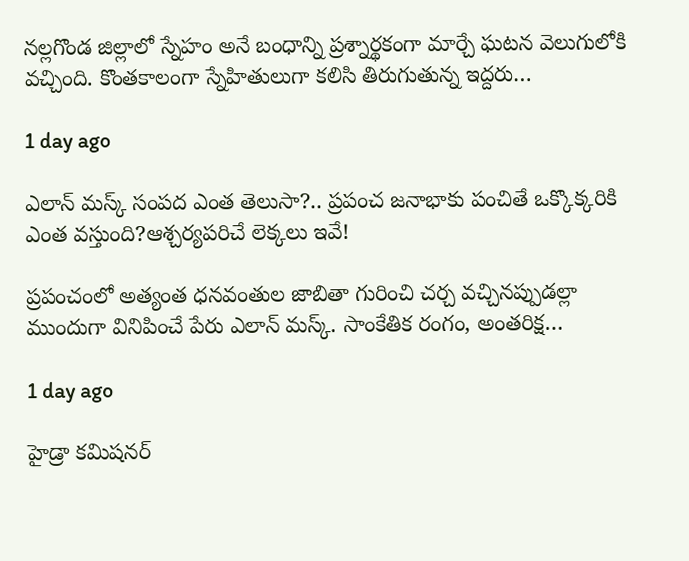నల్లగొండ జిల్లాలో స్నేహం అనే బంధాన్ని ప్రశ్నార్థకంగా మార్చే ఘటన వెలుగులోకి వచ్చింది. కొంతకాలంగా స్నేహితులుగా కలిసి తిరుగుతున్న ఇద్దరు…

1 day ago

ఎలాన్ మస్క్ సంపద ఎంత తెలుసా?.. ప్రపంచ జనాభాకు పంచితే ఒక్కొక్కరికి ఎంత వస్తుంది?ఆశ్చర్యపరిచే లెక్కలు ఇవే!

ప్రపంచంలో అత్యంత ధనవంతుల జాబితా గురించి చర్చ వచ్చినప్పుడల్లా ముందుగా వినిపించే పేరు ఎలాన్ మస్క్. సాంకేతిక రంగం, అంతరిక్ష…

1 day ago

హైడ్రా కమిషనర్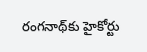రంగనాథ్‌కు హైకోర్టు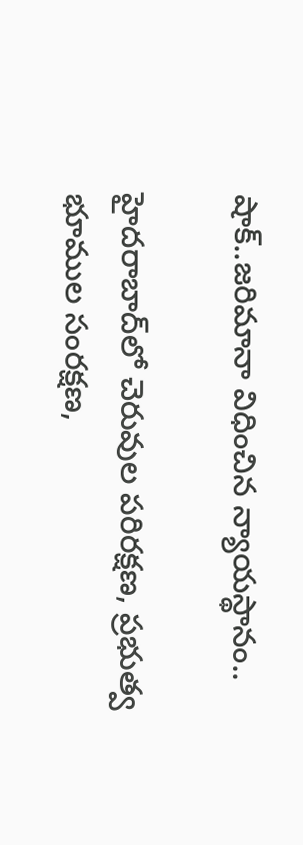షాక్..జరిమానా విధించిన న్యాయస్థానం..

హైదరాబాద్‌లో చెరువుల పరిరక్షణ, ప్రభుత్వ భూముల సంరక్షణ,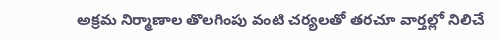అక్రమ నిర్మాణాల తొలగింపు వంటి చర్యలతో తరచూ వార్తల్లో నిలిచే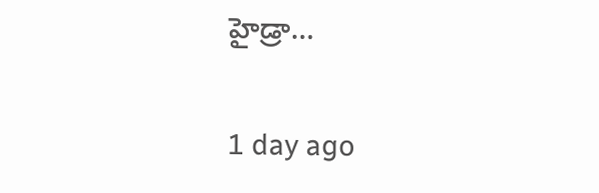హైడ్రా…

1 day ago